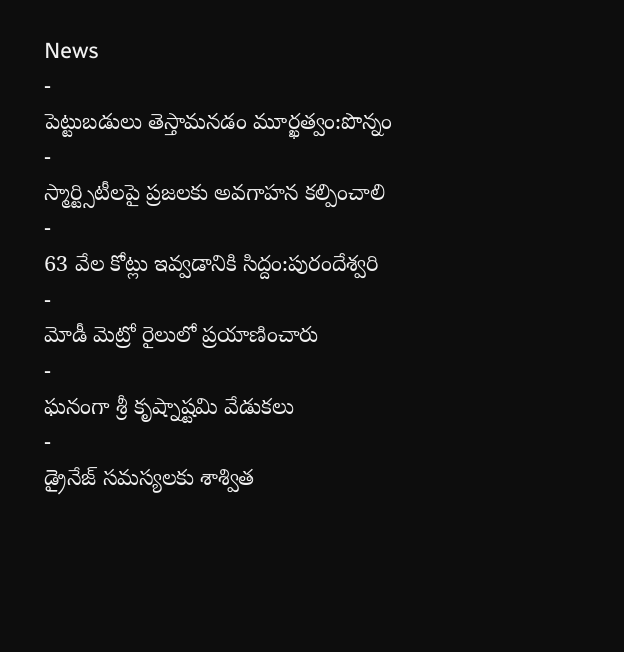News
-
పెట్టుబడులు తెస్తామనడం మూర్ఖత్వం:పొన్నం
-
స్మార్ట్సిటీలపై ప్రజలకు అవగాహన కల్పించాలి
-
63 వేల కోట్లు ఇవ్వడానికి సిద్దం:పురందేశ్వరి
-
మోడీ మెట్రో రైలులో ప్రయాణించారు
-
ఘనంగా శ్రీ కృష్నాష్టమి వేడుకలు
-
డ్రైనేజ్ సమస్యలకు శాశ్విత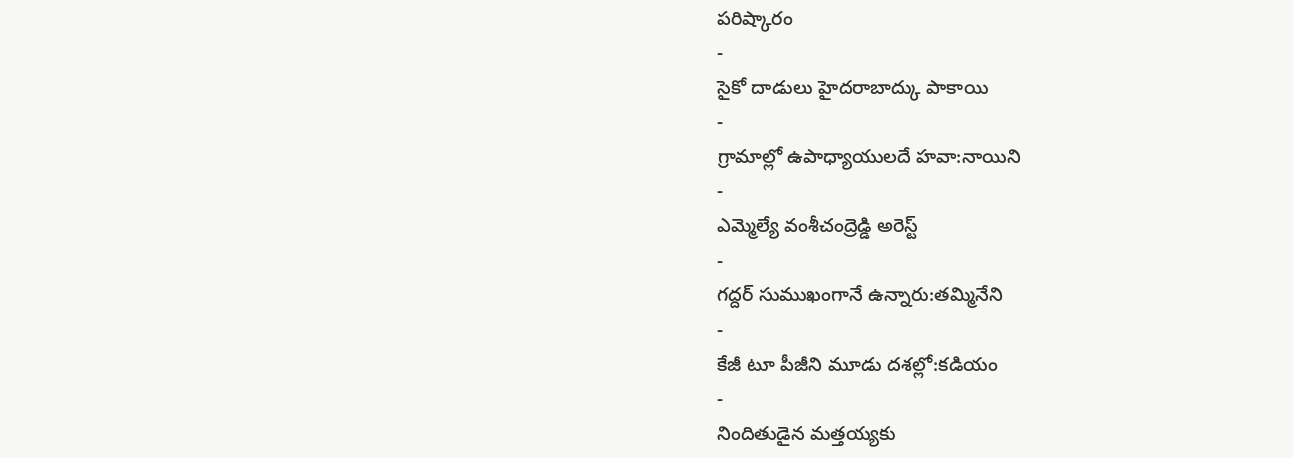పరిష్కారం
-
సైకో దాడులు హైదరాబాద్కు పాకాయి
-
గ్రామాల్లో ఉపాధ్యాయులదే హవా:నాయిని
-
ఎమ్మెల్యే వంశీచంద్రెడ్డి అరెస్ట్
-
గద్దర్ సుముఖంగానే ఉన్నారు:తమ్మినేని
-
కేజీ టూ పీజీని మూడు దశల్లో:కడియం
-
నిందితుడైన మత్తయ్యకు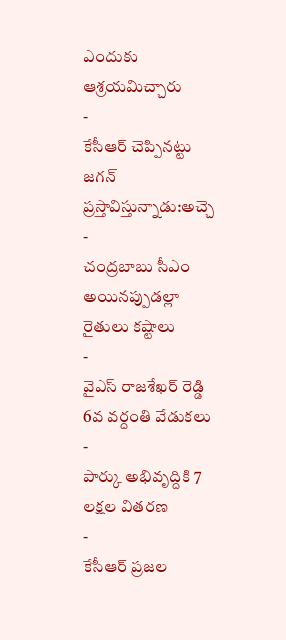ఎందుకు ఆశ్రయమిచ్చారు
-
కేసీఆర్ చెప్పినట్టు జగన్ ప్రస్తావిస్తున్నాడు:అచ్చె
-
చంద్రబాబు సీఎం అయినప్పుడల్లా రైతులు కష్టాలు
-
వైఎస్ రాజశేఖర్ రెడ్డి 6వ వర్దంతి వేడుకలు
-
పార్కు అభివృద్దికి 7 లక్షల వితరణ
-
కేసీఆర్ ప్రజల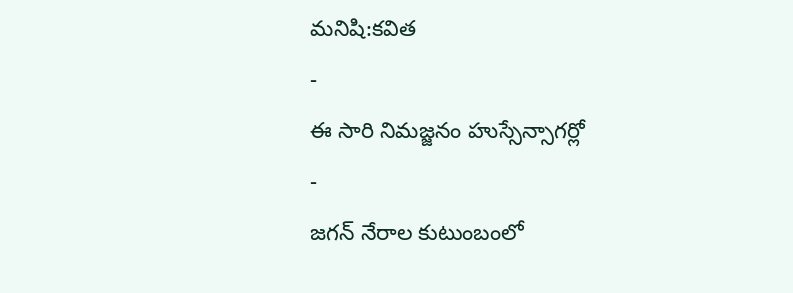మనిషి:కవిత
-
ఈ సారి నిమజ్జనం హుస్సేన్సాగర్లో
-
జగన్ నేరాల కుటుంబంలో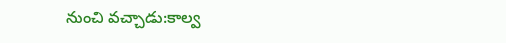నుంచి వచ్చాడు:కాల్వ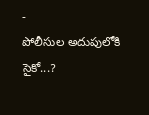-
పోలీసుల అదుపులోకి సైకో...?